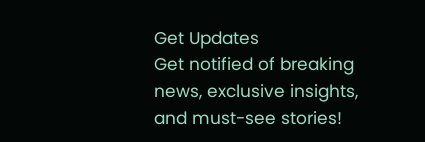Get Updates
Get notified of breaking news, exclusive insights, and must-see stories!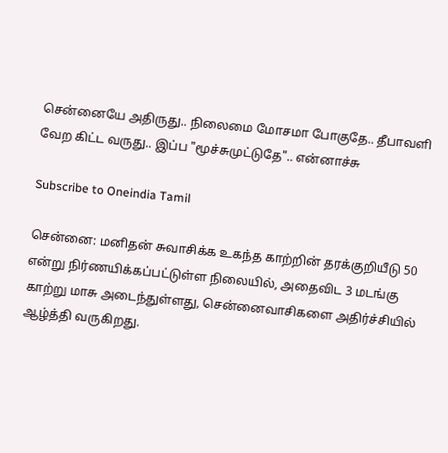சென்னையே அதிருது.. நிலைமை மோசமா போகுதே.. தீபாவளி வேற கிட்ட வருது.. இப்ப "மூச்சுமுட்டுதே".. என்னாச்சு

Subscribe to Oneindia Tamil

சென்னை: மனிதன் சுவாசிக்க உகந்த காற்றின் தரக்குறியீடு 50 என்று நிர்ணயிக்கப்பட்டுள்ள நிலையில், அதைவிட 3 மடங்கு காற்று மாசு அடைந்துள்ளது, சென்னைவாசிகளை அதிர்ச்சியில் ஆழ்த்தி வருகிறது.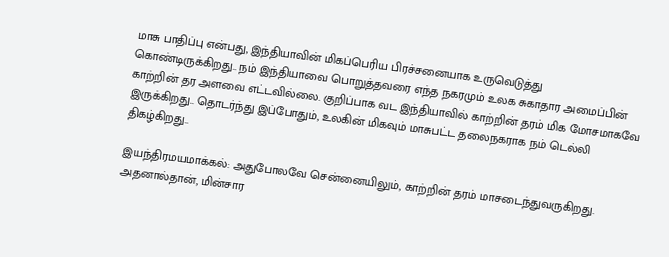மாசு பாதிப்பு என்பது, இந்தியாவின் மிகப்பெரிய பிரச்சனையாக உருவெடுத்து கொண்டிருக்கிறது.. நம் இந்தியாவை பொறுத்தவரை எந்த நகரமும் உலக சுகாதார அமைப்பின் காற்றின் தர அளவை எட்டவில்லை. குறிப்பாக வட இந்தியாவில் காற்றின் தரம் மிக மோசமாகவே இருக்கிறது.. தொடர்ந்து இப்போதும், உலகின் மிகவும் மாசுபட்ட தலைநகராக நம் டெல்லி திகழ்கிறது..

இயந்திரமயமாக்கல்: அதுபோலவே சென்னையிலும், காற்றின் தரம் மாசடைந்துவருகிறது. அதனால்தான், மின்சார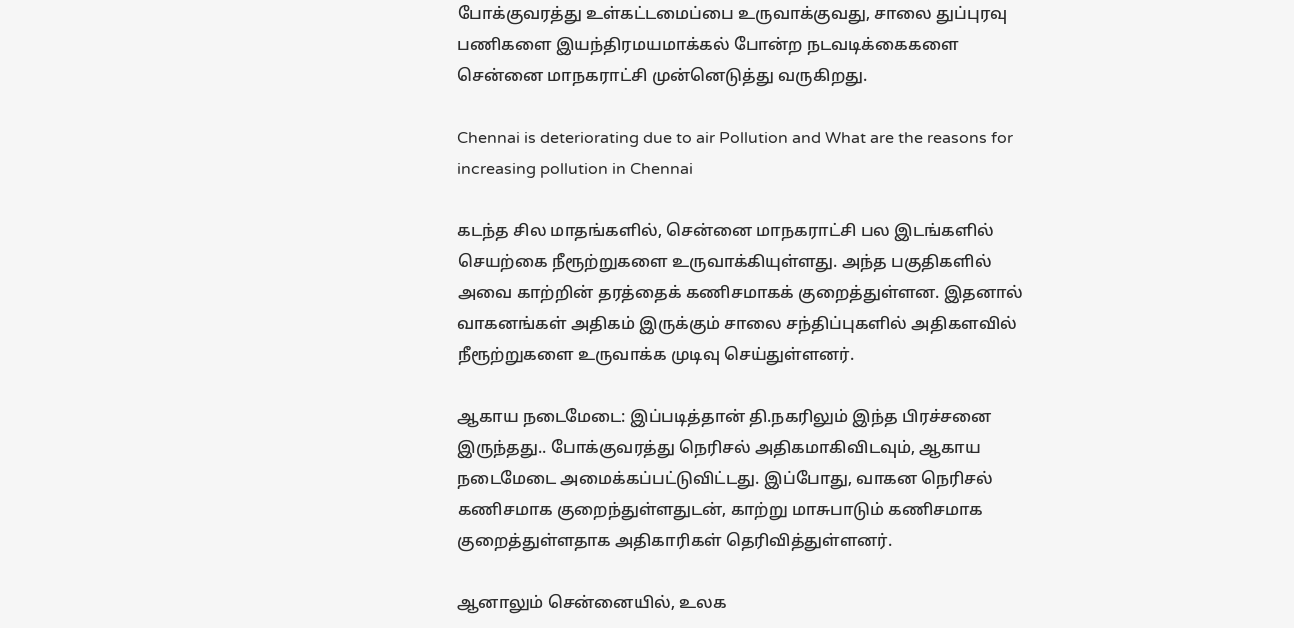போக்குவரத்து உள்கட்டமைப்பை உருவாக்குவது, சாலை துப்புரவு பணிகளை இயந்திரமயமாக்கல் போன்ற நடவடிக்கைகளை சென்னை மாநகராட்சி முன்னெடுத்து வருகிறது.

Chennai is deteriorating due to air Pollution and What are the reasons for increasing pollution in Chennai

கடந்த சில மாதங்களில், சென்னை மாநகராட்சி பல இடங்களில் செயற்கை நீரூற்றுகளை உருவாக்கியுள்ளது. அந்த பகுதிகளில் அவை காற்றின் தரத்தைக் கணிசமாகக் குறைத்துள்ளன. இதனால் வாகனங்கள் அதிகம் இருக்கும் சாலை சந்திப்புகளில் அதிகளவில் நீரூற்றுகளை உருவாக்க முடிவு செய்துள்ளனர்.

ஆகாய நடைமேடை: இப்படித்தான் தி.நகரிலும் இந்த பிரச்சனை இருந்தது.. போக்குவரத்து நெரிசல் அதிகமாகிவிடவும், ஆகாய நடைமேடை அமைக்கப்பட்டுவிட்டது. இப்போது, வாகன நெரிசல் கணிசமாக குறைந்துள்ளதுடன், காற்று மாசுபாடும் கணிசமாக குறைத்துள்ளதாக அதிகாரிகள் தெரிவித்துள்ளனர்.

ஆனாலும் சென்னையில், உலக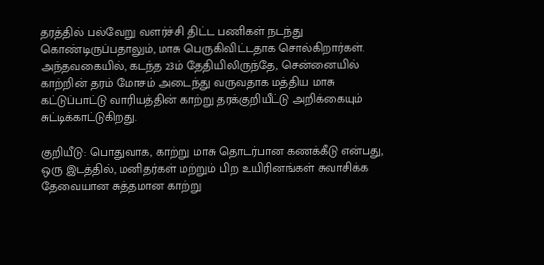தரத்தில் பல்வேறு வளர்ச்சி திட்ட பணிகள் நடந்து கொண்டிருப்பதாலும், மாசு பெருகிவிட்டதாக சொல்கிறார்கள். அந்தவகையில், கடந்த 23ம் தேதியிலிருந்தே, சென்னையில் காற்றின் தரம் மோசம் அடைந்து வருவதாக மத்திய மாசு கட்டுப்பாட்டு வாரியத்தின் காற்று தரக்குறியீட்டு அறிக்கையும் சுட்டிக்காட்டுகிறது.

குறியீடு: பொதுவாக, காற்று மாசு தொடர்பான கணக்கீடு என்பது, ஒரு இடத்தில், மனிதர்கள் மற்றும் பிற உயிரினங்கள் சுவாசிக்க தேவையான சுத்தமான காற்று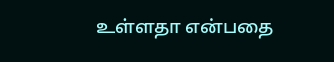உள்ளதா என்பதை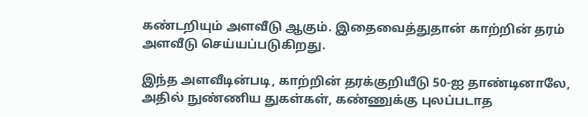கண்டறியும் அளவீடு ஆகும். இதைவைத்துதான் காற்றின் தரம் அளவீடு செய்யப்படுகிறது.

இந்த அளவீடின்படி, காற்றின் தரக்குறியீடு 50-ஐ தாண்டினாலே, அதில் நுண்ணிய துகள்கள், கண்ணுக்கு புலப்படாத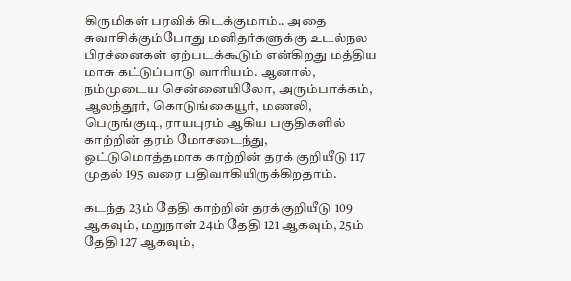கிருமிகள் பரவிக் கிடக்குமாம்.. அதை சுவாசிக்கும்போது மனிதர்களுக்கு உடல்நல பிரச்னைகள் ஏற்படக்கூடும் என்கிறது மத்திய மாசு கட்டுப்பாடு வாரியம். ஆனால், நம்முடைய சென்னையிலோ, அரும்பாக்கம், ஆலந்தூர், கொடுங்கையூர், மணலி, பெருங்குடி, ராயபுரம் ஆகிய பகுதிகளில் காற்றின் தரம் மோசடைந்து, ஒட்டுமொத்தமாக காற்றின் தரக் குறியீடு 117 முதல் 195 வரை பதிவாகியிருக்கிறதாம்.

கடந்த 23ம் தேதி காற்றின் தரக்குறியீடு 109 ஆகவும், மறுநாள் 24ம் தேதி 121 ஆகவும், 25ம் தேதி 127 ஆகவும்,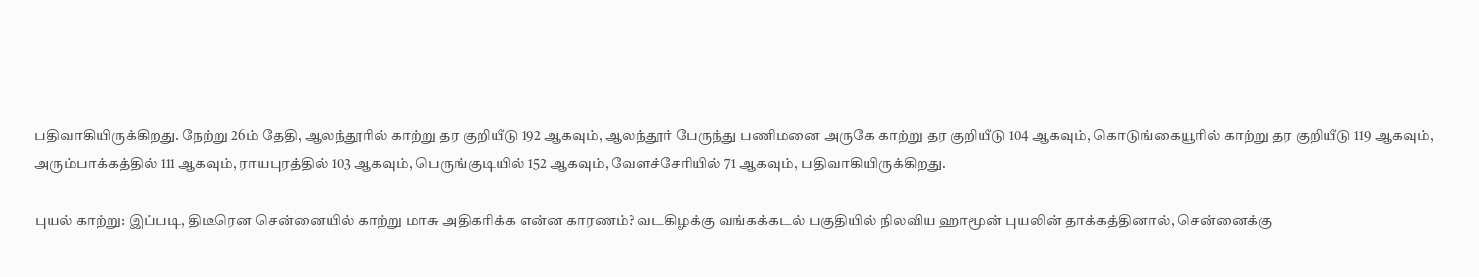பதிவாகியிருக்கிறது. நேற்று 26ம் தேதி, ஆலந்தூரில் காற்று தர குறியீடு 192 ஆகவும், ஆலந்தூர் பேருந்து பணிமனை அருகே காற்று தர குறியீடு 104 ஆகவும், கொடுங்கையூரில் காற்று தர குறியீடு 119 ஆகவும், அரும்பாக்கத்தில் 111 ஆகவும், ராயபுரத்தில் 103 ஆகவும், பெருங்குடியில் 152 ஆகவும், வேளச்சேரியில் 71 ஆகவும், பதிவாகியிருக்கிறது.

புயல் காற்று: இப்படி, திடீரென சென்னையில் காற்று மாசு அதிகரிக்க என்ன காரணம்? வடகிழக்கு வங்கக்கடல் பகுதியில் நிலவிய ஹாமூன் புயலின் தாக்கத்தினால், சென்னைக்கு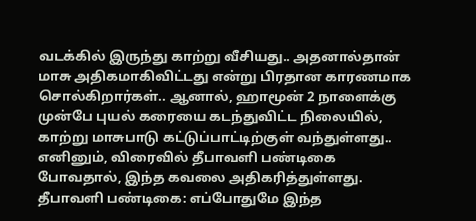வடக்கில் இருந்து காற்று வீசியது.. அதனால்தான் மாசு அதிகமாகிவிட்டது என்று பிரதான காரணமாக சொல்கிறார்கள்.. ஆனால், ஹாமூன் 2 நாளைக்கு முன்பே புயல் கரையை கடந்துவிட்ட நிலையில், காற்று மாசுபாடு கட்டுப்பாட்டிற்குள் வந்துள்ளது.. எனினும், விரைவில் தீபாவளி பண்டிகை போவதால், இந்த கவலை அதிகரித்துள்ளது.
தீபாவளி பண்டிகை: எப்போதுமே இந்த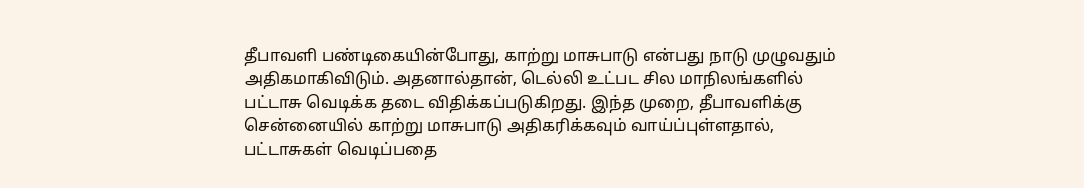தீபாவளி பண்டிகையின்போது, காற்று மாசுபாடு என்பது நாடு முழுவதும் அதிகமாகிவிடும். அதனால்தான், டெல்லி உட்பட சில மாநிலங்களில் பட்டாசு வெடிக்க தடை விதிக்கப்படுகிறது. இந்த முறை, தீபாவளிக்கு சென்னையில் காற்று மாசுபாடு அதிகரிக்கவும் வாய்ப்புள்ளதால், பட்டாசுகள் வெடிப்பதை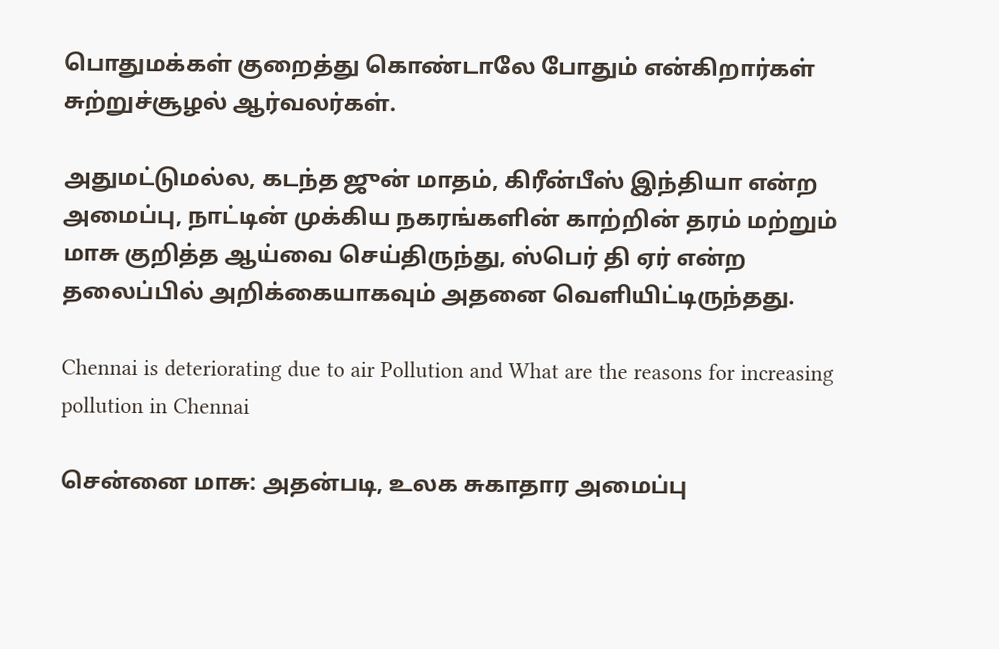பொதுமக்கள் குறைத்து கொண்டாலே போதும் என்கிறார்கள் சுற்றுச்சூழல் ஆர்வலர்கள்.

அதுமட்டுமல்ல, கடந்த ஜுன் மாதம், கிரீன்பீஸ் இந்தியா என்ற அமைப்பு, நாட்டின் முக்கிய நகரங்களின் காற்றின் தரம் மற்றும் மாசு குறித்த ஆய்வை செய்திருந்து, ஸ்பெர் தி ஏர் என்ற தலைப்பில் அறிக்கையாகவும் அதனை வெளியிட்டிருந்தது.

Chennai is deteriorating due to air Pollution and What are the reasons for increasing pollution in Chennai

சென்னை மாசு: அதன்படி, உலக சுகாதார அமைப்பு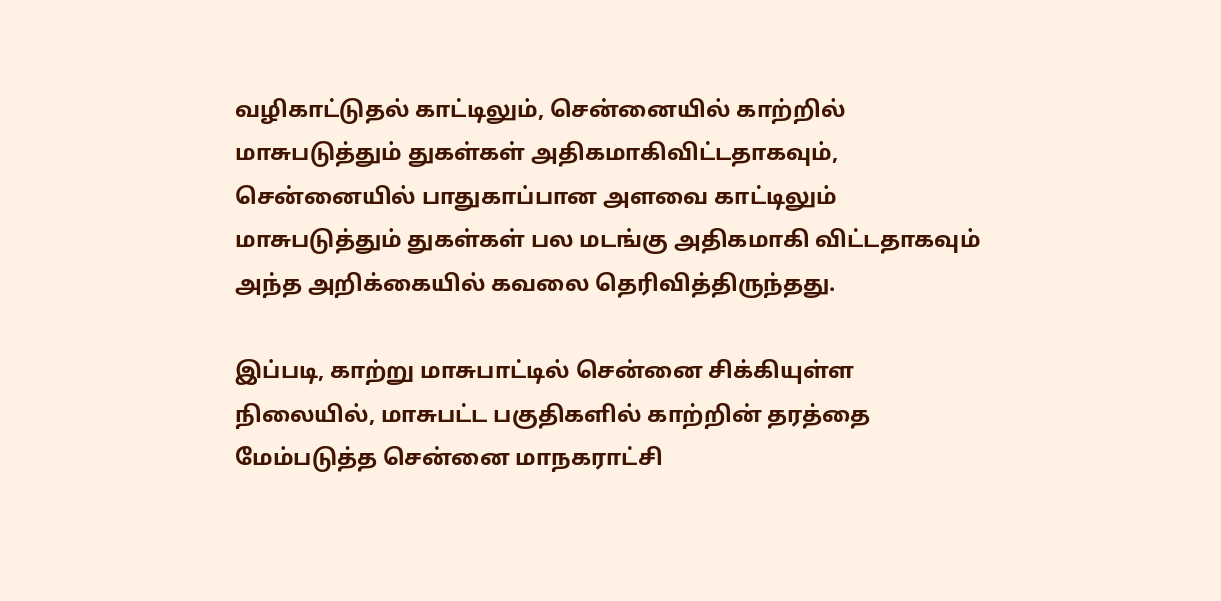வழிகாட்டுதல் காட்டிலும், சென்னையில் காற்றில் மாசுபடுத்தும் துகள்கள் அதிகமாகிவிட்டதாகவும், சென்னையில் பாதுகாப்பான அளவை காட்டிலும் மாசுபடுத்தும் துகள்கள் பல மடங்கு அதிகமாகி விட்டதாகவும் அந்த அறிக்கையில் கவலை தெரிவித்திருந்தது.

இப்படி, காற்று மாசுபாட்டில் சென்னை சிக்கியுள்ள நிலையில், மாசுபட்ட பகுதிகளில் காற்றின் தரத்தை மேம்படுத்த சென்னை மாநகராட்சி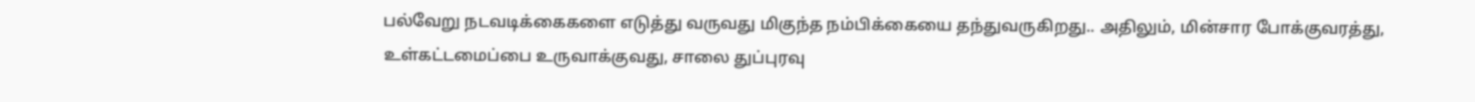பல்வேறு நடவடிக்கைகளை எடுத்து வருவது மிகுந்த நம்பிக்கையை தந்துவருகிறது.. அதிலும், மின்சார போக்குவரத்து, உள்கட்டமைப்பை உருவாக்குவது, சாலை துப்புரவு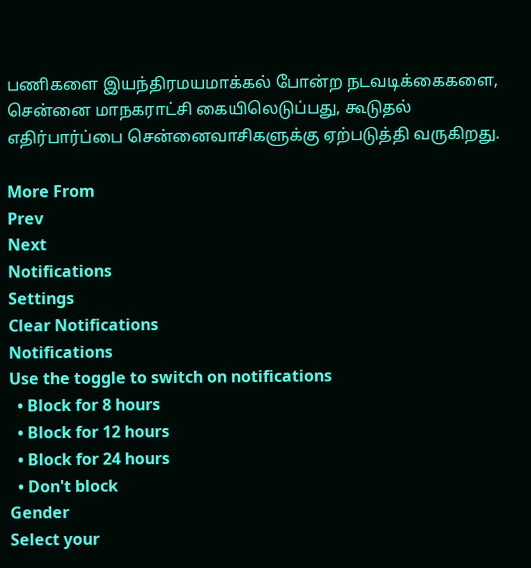பணிகளை இயந்திரமயமாக்கல் போன்ற நடவடிக்கைகளை, சென்னை மாநகராட்சி கையிலெடுப்பது, கூடுதல் எதிர்பார்ப்பை சென்னைவாசிகளுக்கு ஏற்படுத்தி வருகிறது.

More From
Prev
Next
Notifications
Settings
Clear Notifications
Notifications
Use the toggle to switch on notifications
  • Block for 8 hours
  • Block for 12 hours
  • Block for 24 hours
  • Don't block
Gender
Select your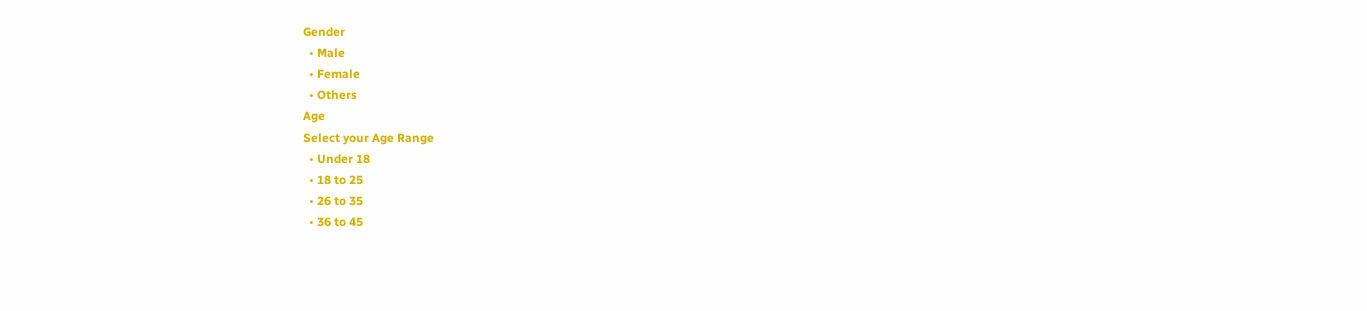Gender
  • Male
  • Female
  • Others
Age
Select your Age Range
  • Under 18
  • 18 to 25
  • 26 to 35
  • 36 to 45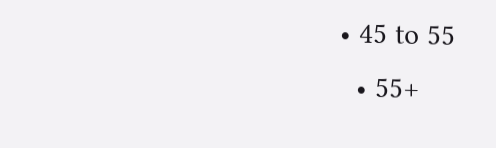• 45 to 55
  • 55+